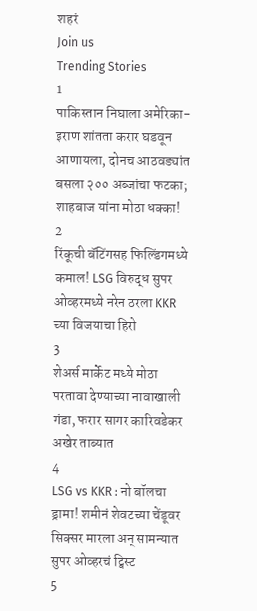शहरं
Join us
Trending Stories
1
पाकिस्तान निघाला अमेरिका-इराण शांतता करार घडवून आणायला, दोनच आठवड्यांत बसला २०० अब्जांचा फटका; शाहबाज यांना मोठा धक्का!
2
रिंकूची बॅटिंगसह फिल्डिंगमध्ये कमाल! LSG विरुद्ध सुपर ओव्हरमध्ये नरेन ठरला KKR च्या विजयाचा हिरो
3
शेअर्स मार्केट मध्ये मोठा परतावा देण्याच्या नावाखाली गंडा, फरार सागर कारिवडेकर अखेर ताब्यात
4
LSG vs KKR : नो बॉलचा ड्रामा! शमीनं शेवटच्या चेंडूवर सिक्सर मारला अन् सामन्यात सुपर ओव्हरचं ट्विस्ट
5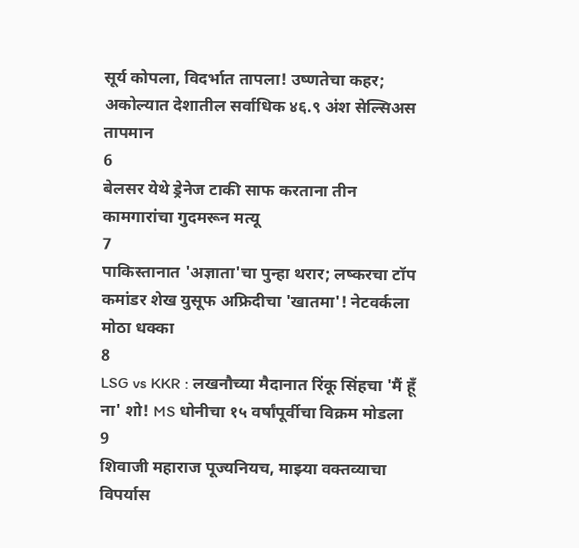सूर्य कोपला, विदर्भात तापला! उष्णतेचा कहर; अकोल्यात देशातील सर्वाधिक ४६.९ अंश सेल्सिअस तापमान
6
बेलसर येथे ड्रेनेज टाकी साफ करताना तीन कामगारांचा गुदमरून मत्यू
7
पाकिस्तानात 'अज्ञाता'चा पुन्हा थरार; लष्करचा टॉप कमांडर शेख युसूफ अफ्रिदीचा 'खातमा'! नेटवर्कला मोठा धक्का
8
LSG vs KKR : लखनौच्या मैदानात रिंकू सिंहचा 'मैं हूँ ना' शो! MS धोनीचा १५ वर्षांपूर्वीचा विक्रम मोडला
9
शिवाजी महाराज पूज्यनियच, माझ्या वक्तव्याचा विपर्यास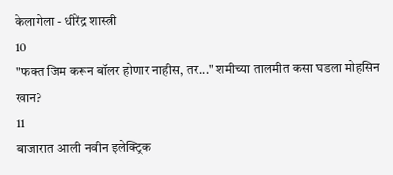केलागेला - धीरेंद्र शास्त्री
10
"फक्त जिम करून बॉलर होणार नाहीस, तर..." शमीच्या तालमीत कसा घडला मोहसिन खान?
11
बाजारात आली नवीन इलेक्ट्रिक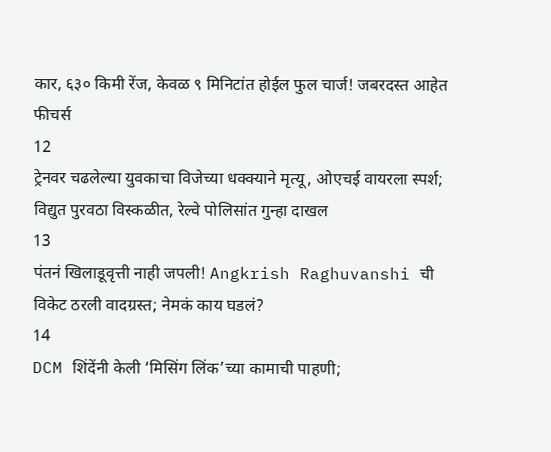कार, ६३० किमी रेंज, केवळ ९ मिनिटांत होईल फुल चार्ज! जबरदस्त आहेत फीचर्स
12
ट्रेनवर चढलेल्या युवकाचा विजेच्या धक्क्याने मृत्यू, ओएचई वायरला स्पर्श; विद्युत पुरवठा विस्कळीत, रेल्वे पोलिसांत गुन्हा दाखल
13
पंतनं खिलाडूवृत्ती नाही जपली! Angkrish Raghuvanshi ची विकेट ठरली वादग्रस्त; नेमकं काय घडलं?
14
DCM शिंदेंनी केली ‘मिसिंग लिंक’च्या कामाची पाहणी;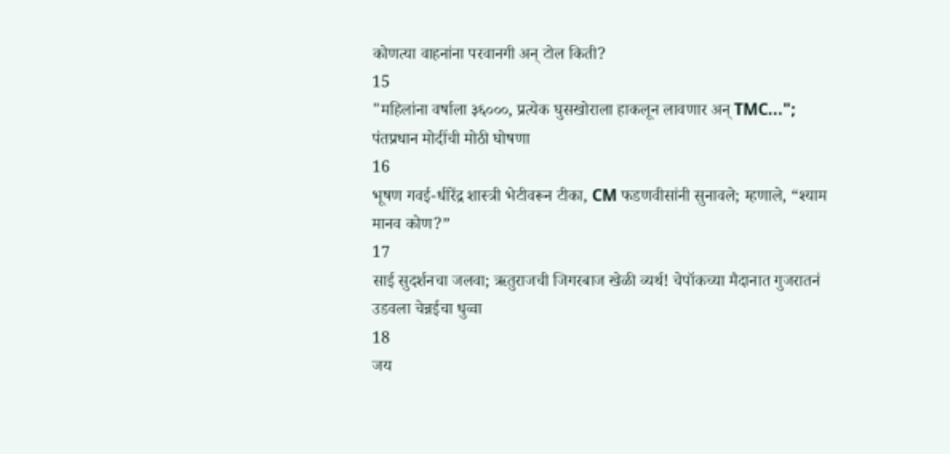कोणत्या वाहनांना परवानगी अन् टोल किती?
15
"महिलांना वर्षाला ३६०००, प्रत्येक घुसखोराला हाकलून लावणार अन् TMC..."; पंतप्रधान मोदींची मोठी घोषणा
16
भूषण गवई-धीरेंद्र शास्त्री भेटीवरून टीका, CM फडणवीसांनी सुनावले; म्हणाले, “श्याम मानव कोण?”
17
साई सुदर्शनचा जलवा; ऋतुराजची जिगरबाज खेळी व्यर्थ! चेपॉकच्या मैदानात गुजरातनं उडवला चेन्नईचा धुव्वा
18
जय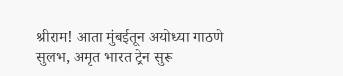श्रीराम! आता मुंबईतून अयोध्या गाठणे सुलभ, अमृत भारत ट्रेन सुरू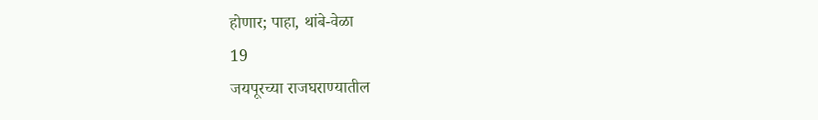होणार; पाहा, थांबे-वेळा
19
जयपूरच्या राजघराण्यातील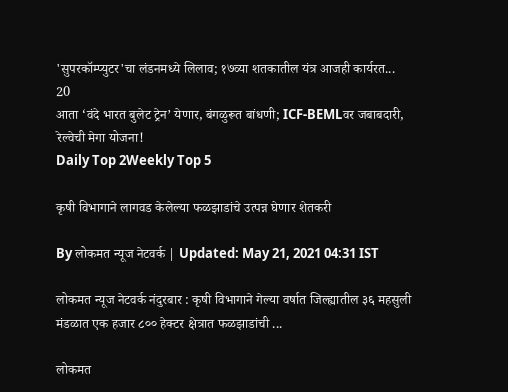'सुपरकॉम्प्युटर'चा लंडनमध्ये लिलाव; १७व्या शतकातील यंत्र आजही कार्यरत...
20
आता ‘वंदे भारत बुलेट ट्रेन’ येणार, बंगळुरूत बांधणी; ICF-BEMLवर जबाबदारी, रेल्वेची मेगा योजना!
Daily Top 2Weekly Top 5

कृषी विभागाने लागवड केलेल्या फळझाडांचे उत्पन्न घेणार शेतकरी

By लोकमत न्यूज नेटवर्क | Updated: May 21, 2021 04:31 IST

लोकमत न्यूज नेटवर्क नंदुरबार : कृषी विभागाने गेल्या वर्षात जिल्ह्यातील ३६ महसुली मंडळात एक हजार ८०० हेक्टर क्षेत्रात फळझाडांची ...

लोकमत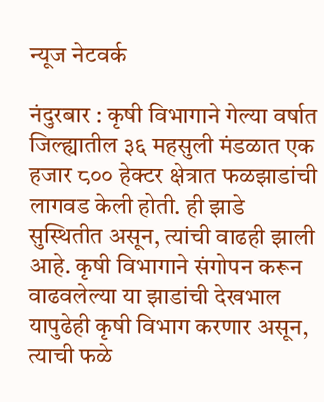न्यूज नेटवर्क

नंदुरबार : कृषी विभागाने गेल्या वर्षात जिल्ह्यातील ३६ महसुली मंडळात एक हजार ८०० हेक्टर क्षेत्रात फळझाडांची लागवड केली होती. ही झाडे सुस्थितीत असून, त्यांची वाढही झाली आहे. कृषी विभागाने संगोपन करून वाढवलेल्या या झाडांची देखभाल यापुढेही कृषी विभाग करणार असून, त्याची फळे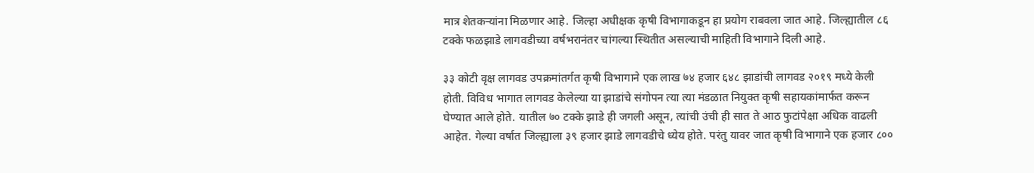मात्र शेतकऱ्यांना मिळणार आहे. जिल्हा अधीक्षक कृषी विभागाकडून हा प्रयोग राबवला जात आहे. जिल्ह्यातील ८६ टक्के फळझाडे लागवडीच्या वर्षभरानंतर चांगल्या स्थितीत असल्याची माहिती विभागाने दिली आहे.

३३ कोटी वृक्ष लागवड उपक्रमांतर्गत कृषी विभागाने एक लाख ७४ हजार ६४८ झाडांची लागवड २०१९ मध्ये केली होती. विविध भागात लागवड केलेल्या या झाडांचे संगोपन त्या त्या मंडळात नियुक्त कृषी सहायकांमार्फत करून घेण्यात आले होते. यातील ७० टक्के झाडे ही जगली असून, त्यांची उंची ही सात ते आठ फुटांपेक्षा अधिक वाढली आहेत. गेल्या वर्षात जिल्ह्याला ३९ हजार झाडे लागवडीचे ध्येय होते. परंतु यावर जात कृषी विभागाने एक हजार ८००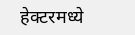हेक्टरमध्ये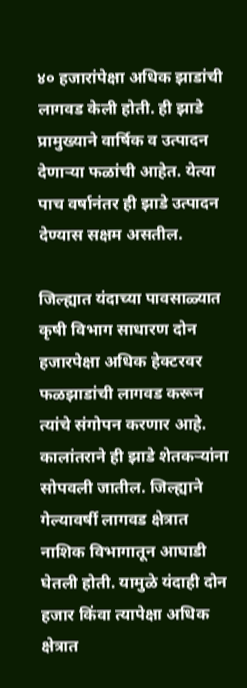४० हजारांपेक्षा अधिक झाडांची लागवड केली होती. ही झाडे प्रामुख्याने वार्षिक व उत्पादन देणाऱ्या फळांची आहेत. येत्या पाच वर्षानंतर ही झाडे उत्पादन देण्यास सक्षम असतील.

जिल्ह्यात यंदाच्या पावसाळ्यात कृषी विभाग साधारण दोन हजारपेक्षा अधिक हेक्टरवर फळझाडांची लागवड करून त्यांचे संगोपन करणार आहे. कालांतराने ही झाडे शेतकऱ्यांना सोपवली जातील. जिल्ह्याने गेल्यावर्षी लागवड क्षेत्रात नाशिक विभागातून आघाडी घेतली होती. यामुळे यंदाही दोन हजार किंवा त्यापेक्षा अधिक क्षेत्रात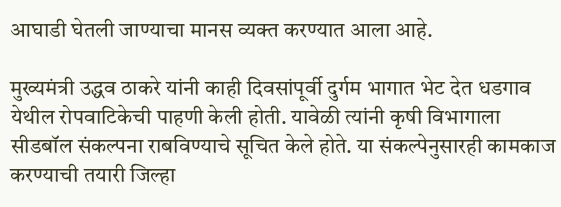आघाडी घेतली जाण्याचा मानस व्यक्त करण्यात आला आहे.

मुख्यमंत्री उद्धव ठाकरे यांनी काही दिवसांपूर्वी दुर्गम भागात भेट देत धडगाव येथील रोपवाटिकेची पाहणी केली होती. यावेळी त्यांनी कृषी विभागाला सीडबॉल संकल्पना राबविण्याचे सूचित केले होते. या संकल्पेनुसारही कामकाज करण्याची तयारी जिल्हा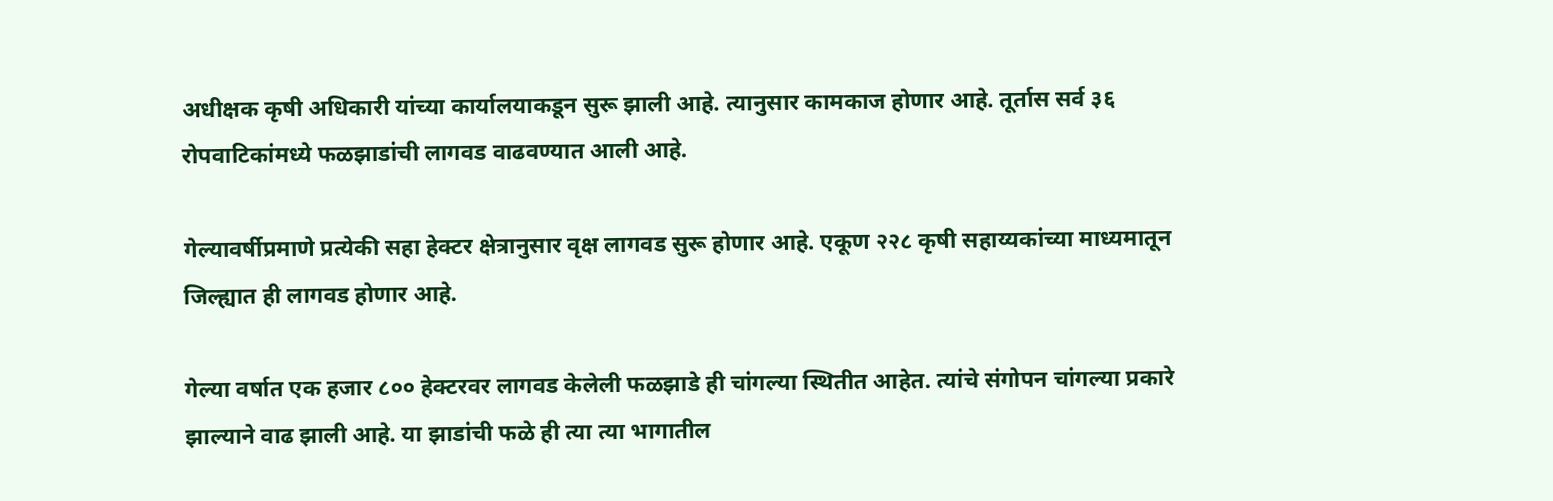अधीक्षक कृषी अधिकारी यांच्या कार्यालयाकडून सुरू झाली आहे. त्यानुसार कामकाज होणार आहे. तूर्तास सर्व ३६ रोपवाटिकांमध्ये फळझाडांची लागवड वाढवण्यात आली आहे.

गेल्यावर्षीप्रमाणे प्रत्येकी सहा हेक्टर क्षेत्रानुसार वृक्ष लागवड सुरू होणार आहे. एकूण २२८ कृषी सहाय्यकांच्या माध्यमातून जिल्ह्यात ही लागवड होणार आहे.

गेल्या वर्षात एक हजार ८०० हेक्टरवर लागवड केलेली फळझाडे ही चांगल्या स्थितीत आहेत. त्यांचे संगोपन चांगल्या प्रकारे झाल्याने वाढ झाली आहे. या झाडांची फळे ही त्या त्या भागातील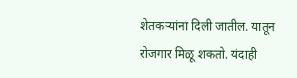शेतकऱ्यांना दिली जातील. यातून रोजगार मिळू शकतो. यंदाही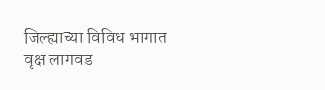जिल्ह्याच्या विविध भागात वृक्ष लागवड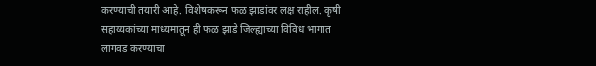करण्याची तयारी आहे. विशेषकरून फळ झाडांवर लक्ष राहील. कृषी सहाय्यकांच्या माध्यमातून ही फळ झाडे जिल्ह्याच्या विविध भागात लागवड करण्याचा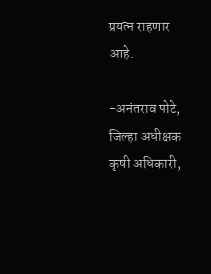प्रयत्न राहणार आहे.

-अनंतराव पोटे, जिल्हा अधीक्षक कृषी अधिकारी,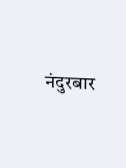नंदुरबार